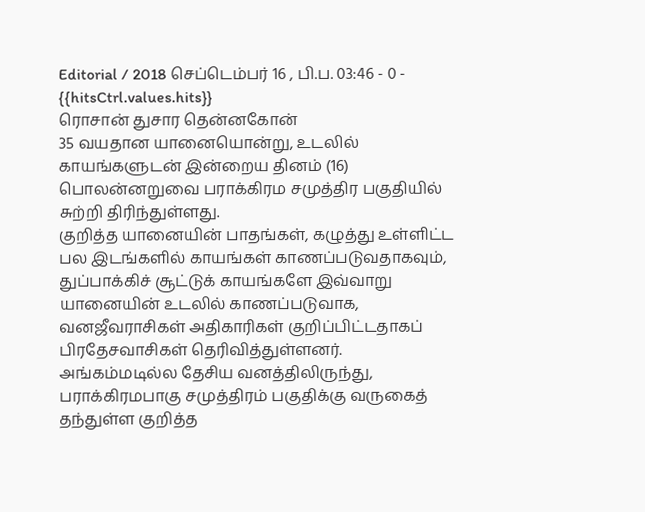Editorial / 2018 செப்டெம்பர் 16 , பி.ப. 03:46 - 0 - {{hitsCtrl.values.hits}}
ரொசான் துசார தென்னகோன்
35 வயதான யானையொன்று, உடலில் காயங்களுடன் இன்றைய தினம் (16) பொலன்னறுவை பராக்கிரம சமுத்திர பகுதியில் சுற்றி திரிந்துள்ளது.
குறித்த யானையின் பாதங்கள், கழுத்து உள்ளிட்ட பல இடங்களில் காயங்கள் காணப்படுவதாகவும், துப்பாக்கிச் சூட்டுக் காயங்களே இவ்வாறு யானையின் உடலில் காணப்படுவாக, வனஜீவராசிகள் அதிகாரிகள் குறிப்பிட்டதாகப் பிரதேசவாசிகள் தெரிவித்துள்ளனர்.
அங்கம்மடில்ல தேசிய வனத்திலிருந்து, பராக்கிரமபாகு சமுத்திரம் பகுதிக்கு வருகைத் தந்துள்ள குறித்த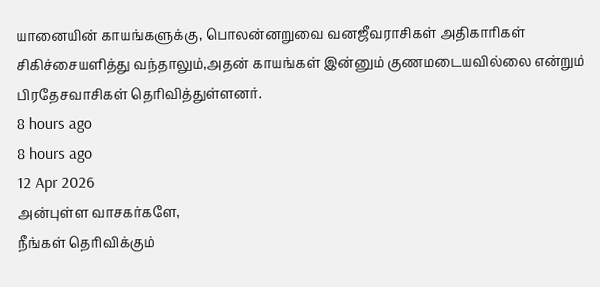யானையின் காயங்களுக்கு, பொலன்னறுவை வனஜீவராசிகள் அதிகாரிகள் சிகிச்சையளித்து வந்தாலும்,அதன் காயங்கள் இன்னும் குணமடையவில்லை என்றும் பிரதேசவாசிகள் தெரிவித்துள்ளனர்.
8 hours ago
8 hours ago
12 Apr 2026
அன்புள்ள வாசகர்களே,
நீங்கள் தெரிவிக்கும்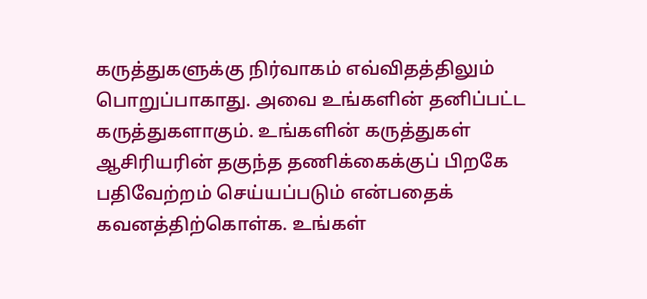கருத்துகளுக்கு நிர்வாகம் எவ்விதத்திலும் பொறுப்பாகாது. அவை உங்களின் தனிப்பட்ட கருத்துகளாகும். உங்களின் கருத்துகள் ஆசிரியரின் தகுந்த தணிக்கைக்குப் பிறகே பதிவேற்றம் செய்யப்படும் என்பதைக் கவனத்திற்கொள்க. உங்கள்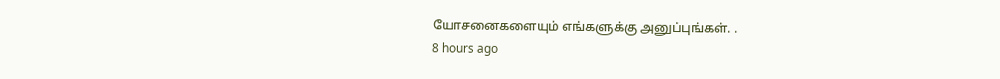யோசனைகளையும் எங்களுக்கு அனுப்புங்கள். .
8 hours ago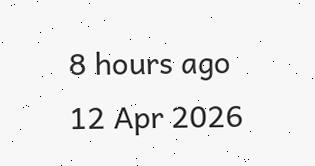8 hours ago
12 Apr 2026